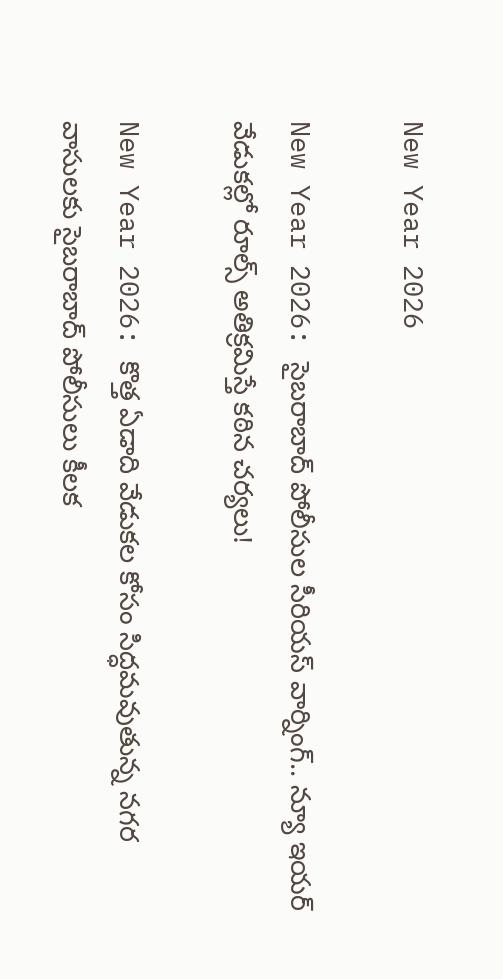New Year 2026

New Year 2026: సైబరాబాద్‌ పోలీసుల సీరియస్ వార్నింగ్.. న్యూ ఇయర్ వేడుకల్లో రూల్స్ అతిక్రమిస్తే కఠిన చర్యలు!

New Year 2026: కొత్త ఏడాది వేడుకల కోసం సిద్ధమవుతున్న నగర వాసులకు సైబరాబాద్ పోలీసులు కీలక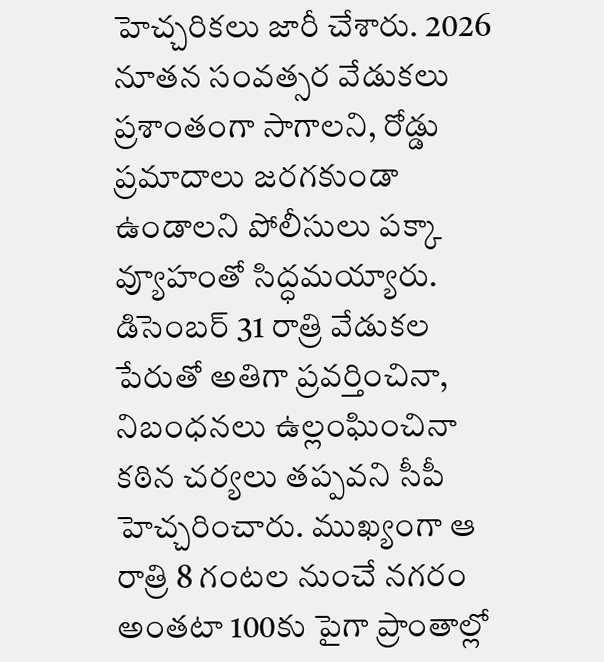హెచ్చరికలు జారీ చేశారు. 2026 నూతన సంవత్సర వేడుకలు ప్రశాంతంగా సాగాలని, రోడ్డు ప్రమాదాలు జరగకుండా ఉండాలని పోలీసులు పక్కా వ్యూహంతో సిద్ధమయ్యారు. డిసెంబర్ 31 రాత్రి వేడుకల పేరుతో అతిగా ప్రవర్తించినా, నిబంధనలు ఉల్లంఘించినా కఠిన చర్యలు తప్పవని సీపీ హెచ్చరించారు. ముఖ్యంగా ఆ రాత్రి 8 గంటల నుంచే నగరం అంతటా 100కు పైగా ప్రాంతాల్లో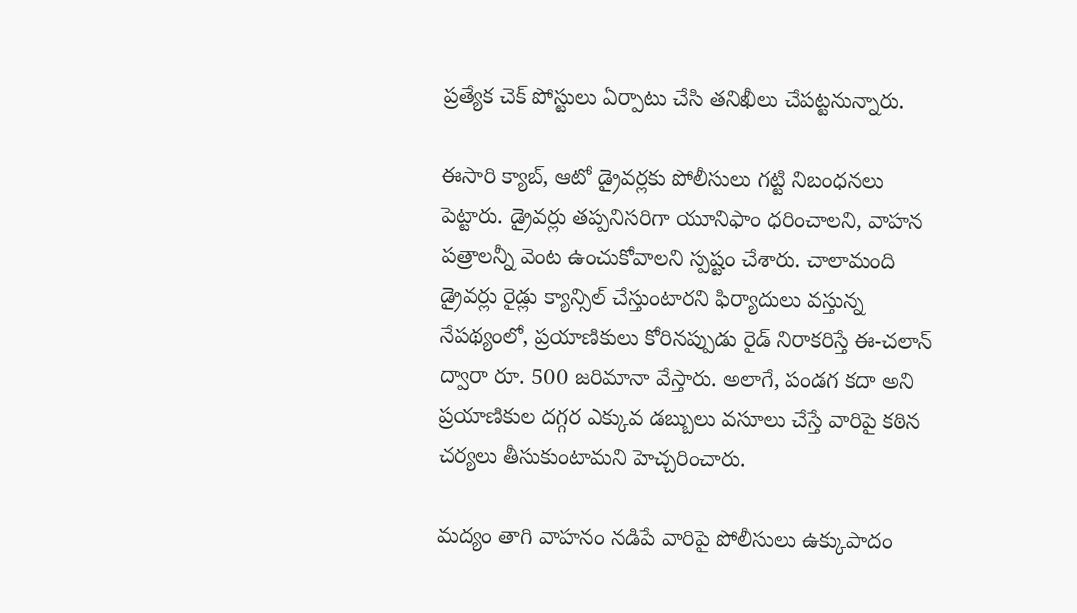ప్రత్యేక చెక్ పోస్టులు ఏర్పాటు చేసి తనిఖీలు చేపట్టనున్నారు.

ఈసారి క్యాబ్, ఆటో డ్రైవర్లకు పోలీసులు గట్టి నిబంధనలు పెట్టారు. డ్రైవర్లు తప్పనిసరిగా యూనిఫాం ధరించాలని, వాహన పత్రాలన్నీ వెంట ఉంచుకోవాలని స్పష్టం చేశారు. చాలామంది డ్రైవర్లు రైడ్లు క్యాన్సిల్ చేస్తుంటారని ఫిర్యాదులు వస్తున్న నేపథ్యంలో, ప్రయాణికులు కోరినప్పుడు రైడ్ నిరాకరిస్తే ఈ-చలాన్ ద్వారా రూ. 500 జరిమానా వేస్తారు. అలాగే, పండగ కదా అని ప్రయాణికుల దగ్గర ఎక్కువ డబ్బులు వసూలు చేస్తే వారిపై కఠిన చర్యలు తీసుకుంటామని హెచ్చరించారు.

మద్యం తాగి వాహనం నడిపే వారిపై పోలీసులు ఉక్కుపాదం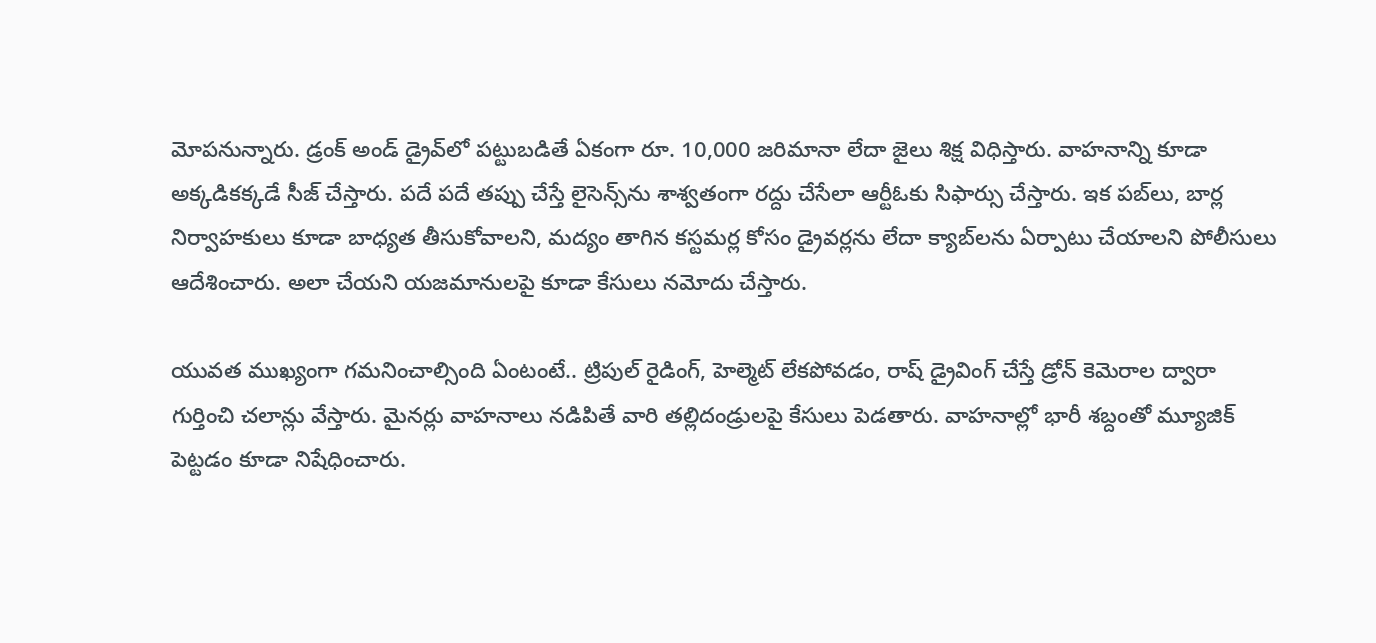మోపనున్నారు. డ్రంక్ అండ్ డ్రైవ్‌లో పట్టుబడితే ఏకంగా రూ. 10,000 జరిమానా లేదా జైలు శిక్ష విధిస్తారు. వాహనాన్ని కూడా అక్కడికక్కడే సీజ్ చేస్తారు. పదే పదే తప్పు చేస్తే లైసెన్స్‌ను శాశ్వతంగా రద్దు చేసేలా ఆర్టీఓకు సిఫార్సు చేస్తారు. ఇక పబ్‌లు, బార్ల నిర్వాహకులు కూడా బాధ్యత తీసుకోవాలని, మద్యం తాగిన కస్టమర్ల కోసం డ్రైవర్లను లేదా క్యాబ్‌లను ఏర్పాటు చేయాలని పోలీసులు ఆదేశించారు. అలా చేయని యజమానులపై కూడా కేసులు నమోదు చేస్తారు.

యువత ముఖ్యంగా గమనించాల్సింది ఏంటంటే.. ట్రిపుల్ రైడింగ్, హెల్మెట్ లేకపోవడం, రాష్ డ్రైవింగ్ చేస్తే డ్రోన్ కెమెరాల ద్వారా గుర్తించి చలాన్లు వేస్తారు. మైనర్లు వాహనాలు నడిపితే వారి తల్లిదండ్రులపై కేసులు పెడతారు. వాహనాల్లో భారీ శబ్దంతో మ్యూజిక్ పెట్టడం కూడా నిషేధించారు.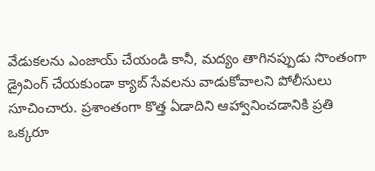వేడుకలను ఎంజాయ్ చేయండి కానీ, మద్యం తాగినప్పుడు సొంతంగా డ్రైవింగ్ చేయకుండా క్యాబ్ సేవలను వాడుకోవాలని పోలీసులు సూచించారు. ప్రశాంతంగా కొత్త ఏడాదిని ఆహ్వానించడానికి ప్రతి ఒక్కరూ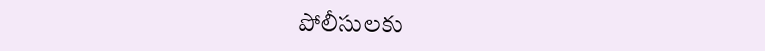పోలీసులకు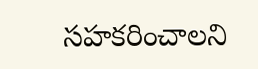సహకరించాలని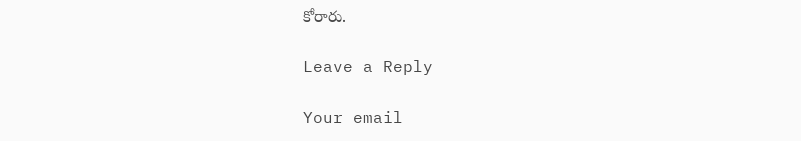కోరారు.

Leave a Reply

Your email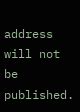address will not be published.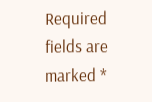Required fields are marked *